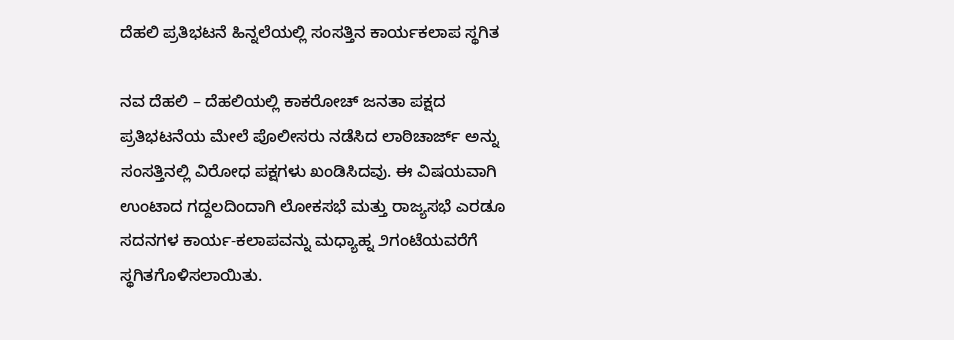ದೆಹಲಿ ಪ್ರತಿಭಟನೆ ಹಿನ್ನಲೆಯಲ್ಲಿ ಸಂಸತ್ತಿನ ಕಾರ್ಯಕಲಾಪ ಸ್ಥಗಿತ

ನವ ದೆಹಲಿ – ದೆಹಲಿಯಲ್ಲಿ ಕಾಕರೋಚ್ ಜನತಾ ಪಕ್ಷದ ಪ್ರತಿಭಟನೆಯ ಮೇಲೆ ಪೊಲೀಸರು ನಡೆಸಿದ ಲಾಠಿಚಾರ್ಜ್ ಅನ್ನು ಸಂಸತ್ತಿನಲ್ಲಿ ವಿರೋಧ ಪಕ್ಷಗಳು ಖಂಡಿಸಿದವು. ಈ ವಿಷಯವಾಗಿ ಉಂಟಾದ ಗದ್ದಲದಿಂದಾಗಿ ಲೋಕಸಭೆ ಮತ್ತು ರಾಜ್ಯಸಭೆ ಎರಡೂ ಸದನಗಳ ಕಾರ್ಯ-ಕಲಾಪವನ್ನು ಮಧ್ಯಾಹ್ನ ೨ಗಂಟೆಯವರೆಗೆ ಸ್ಥಗಿತಗೊಳಿಸಲಾಯಿತು.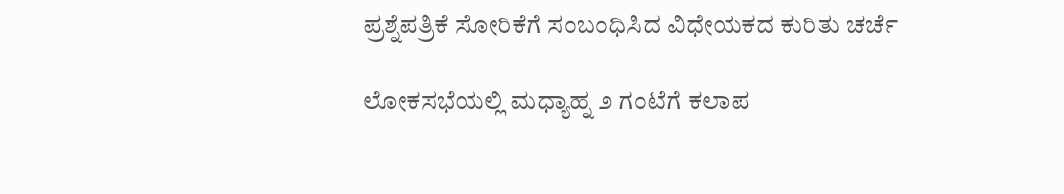ಪ್ರಶ್ನೆಪತ್ರಿಕೆ ಸೋರಿಕೆಗೆ ಸಂಬಂಧಿಸಿದ ವಿಧೇಯಕದ ಕುರಿತು ಚರ್ಚೆ

ಲೋಕಸಭೆಯಲ್ಲಿ ಮಧ್ಯಾಹ್ನ ೨ ಗಂಟೆಗೆ ಕಲಾಪ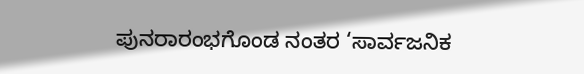ಪುನರಾರಂಭಗೊಂಡ ನಂತರ ‘ಸಾರ್ವಜನಿಕ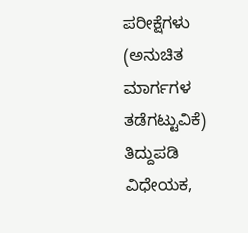ಪರೀಕ್ಷೆಗಳು (ಅನುಚಿತ ಮಾರ್ಗಗಳ ತಡೆಗಟ್ಟುವಿಕೆ) ತಿದ್ದುಪಡಿ ವಿಧೇಯಕ,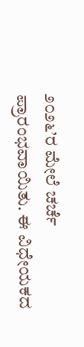೨೦೨೬’ರ ಮೇಲೆ ಚರ್ಚೆ ಪ್ರಾರಂಭವಾಯಿತು. ಈ ವಿಧೇಯಕದ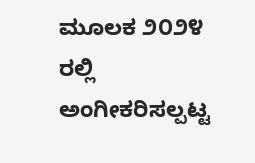ಮೂಲಕ ೨೦೨೪ ರಲ್ಲಿ ಅಂಗೀಕರಿಸಲ್ಪಟ್ಟ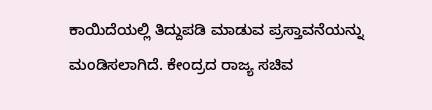ಕಾಯಿದೆಯಲ್ಲಿ ತಿದ್ದುಪಡಿ ಮಾಡುವ ಪ್ರಸ್ತಾವನೆಯನ್ನು ಮಂಡಿಸಲಾಗಿದೆ. ಕೇಂದ್ರದ ರಾಜ್ಯ ಸಚಿವ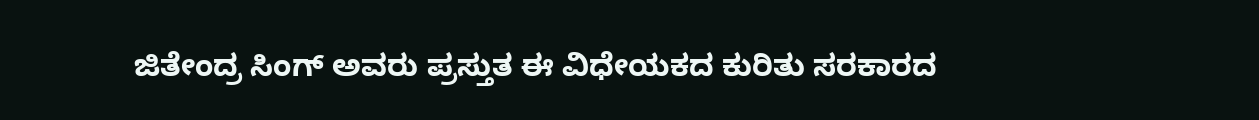ಜಿತೇಂದ್ರ ಸಿಂಗ್ ಅವರು ಪ್ರಸ್ತುತ ಈ ವಿಧೇಯಕದ ಕುರಿತು ಸರಕಾರದ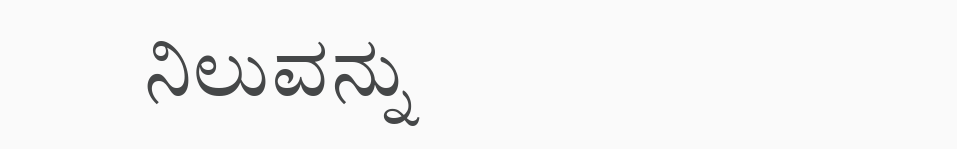ನಿಲುವನ್ನು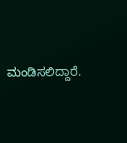ಮಂಡಿಸಲಿದ್ದಾರೆ.